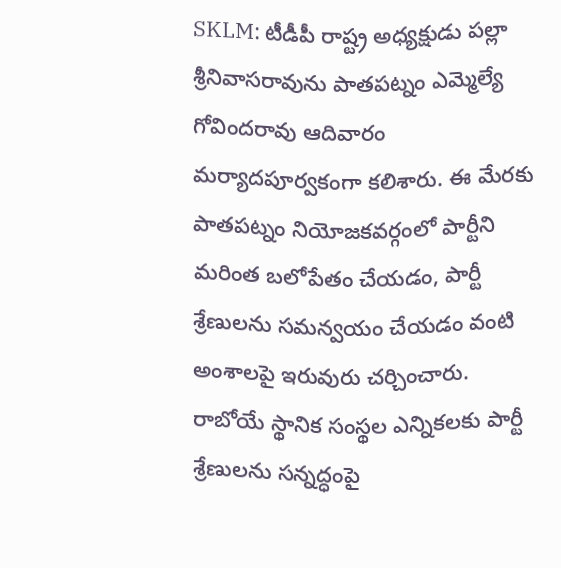SKLM: టీడీపీ రాష్ట్ర అధ్యక్షుడు పల్లా శ్రీనివాసరావును పాతపట్నం ఎమ్మెల్యే గోవిందరావు ఆదివారం మర్యాదపూర్వకంగా కలిశారు. ఈ మేరకు పాతపట్నం నియోజకవర్గంలో పార్టీని మరింత బలోపేతం చేయడం, పార్టీ శ్రేణులను సమన్వయం చేయడం వంటి అంశాలపై ఇరువురు చర్చించారు. రాబోయే స్థానిక సంస్థల ఎన్నికలకు పార్టీ శ్రేణులను సన్నద్ధంపై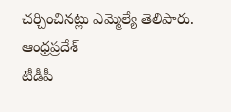చర్చించినట్లు ఎమ్మెల్యే తెలిపారు.
ఆంధ్రప్రదేశ్
టీడీపీ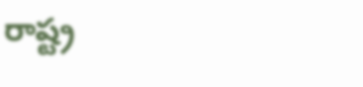రాష్ట్ర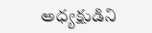అధ్యక్షుడిని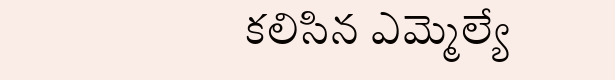కలిసిన ఎమ్మెల్యే